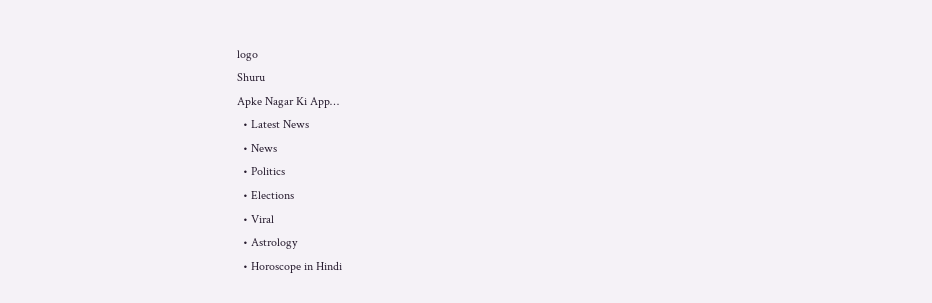logo
Shuru
Apke Nagar Ki App…
  • Latest News
  • News
  • Politics
  • Elections
  • Viral
  • Astrology
  • Horoscope in Hindi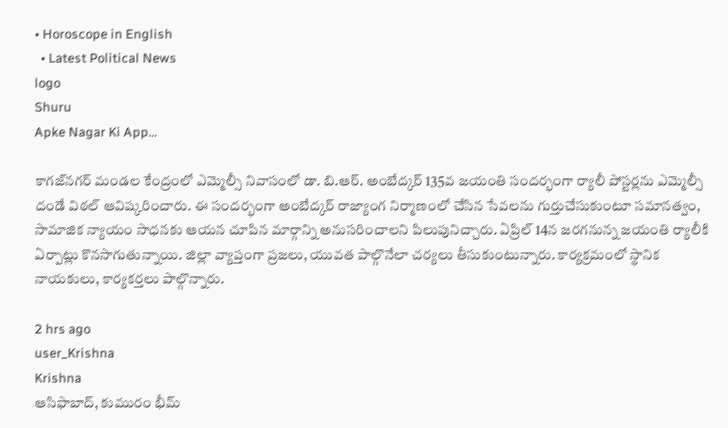• Horoscope in English
  • Latest Political News
logo
Shuru
Apke Nagar Ki App…

కాగజ్‌నగర్ మండల కేంద్రంలో ఎమ్మెల్సీ నివాసంలో డా. బి.ఆర్. అంబేద్కర్ 135వ జయంతి సందర్భంగా ర్యాలీ పోస్టర్లను ఎమ్మెల్సీ దండే విఠల్ ఆవిష్కరించారు. ఈ సందర్భంగా అంబేద్కర్ రాజ్యాంగ నిర్మాణంలో చేసిన సేవలను గుర్తుచేసుకుంటూ సమానత్వం, సామాజిక న్యాయం సాధనకు ఆయన చూపిన మార్గాన్ని అనుసరించాలని పిలుపునిచ్చారు. ఏప్రిల్ 14న జరగనున్న జయంతి ర్యాలీకి ఏర్పాట్లు కొనసాగుతున్నాయి. జిల్లా వ్యాప్తంగా ప్రజలు, యువత పాల్గొనేలా చర్యలు తీసుకుంటున్నారు. కార్యక్రమంలో స్థానిక నాయకులు, కార్యకర్తలు పాల్గొన్నారు.

2 hrs ago
user_Krishna
Krishna
ఆసిఫాబాద్, కుమురం భీమ్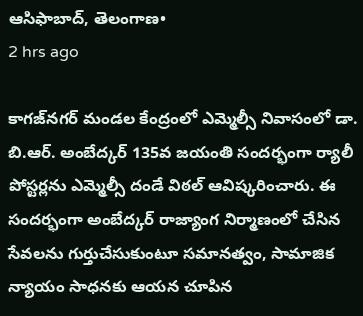ఆసిఫాబాద్, తెలంగాణ•
2 hrs ago

కాగజ్‌నగర్ మండల కేంద్రంలో ఎమ్మెల్సీ నివాసంలో డా. బి.ఆర్. అంబేద్కర్ 135వ జయంతి సందర్భంగా ర్యాలీ పోస్టర్లను ఎమ్మెల్సీ దండే విఠల్ ఆవిష్కరించారు. ఈ సందర్భంగా అంబేద్కర్ రాజ్యాంగ నిర్మాణంలో చేసిన సేవలను గుర్తుచేసుకుంటూ సమానత్వం, సామాజిక న్యాయం సాధనకు ఆయన చూపిన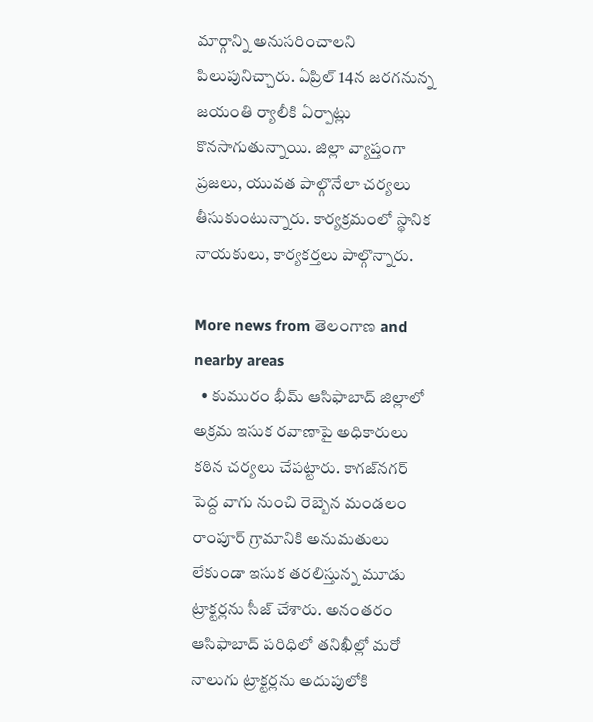మార్గాన్ని అనుసరించాలని పిలుపునిచ్చారు. ఏప్రిల్ 14న జరగనున్న జయంతి ర్యాలీకి ఏర్పాట్లు కొనసాగుతున్నాయి. జిల్లా వ్యాప్తంగా ప్రజలు, యువత పాల్గొనేలా చర్యలు తీసుకుంటున్నారు. కార్యక్రమంలో స్థానిక నాయకులు, కార్యకర్తలు పాల్గొన్నారు.

More news from తెలంగాణ and nearby areas
  • కుమురం భీమ్ ఆసిఫాబాద్ జిల్లాలో అక్రమ ఇసుక రవాణాపై అధికారులు కఠిన చర్యలు చేపట్టారు. కాగజ్‌నగర్ పెద్ద వాగు నుంచి రెబ్బెన మండలం రాంపూర్ గ్రామానికి అనుమతులు లేకుండా ఇసుక తరలిస్తున్న మూడు ట్రాక్టర్లను సీజ్ చేశారు. అనంతరం ఆసిఫాబాద్ పరిధిలో తనిఖీల్లో మరో నాలుగు ట్రాక్టర్లను అదుపులోకి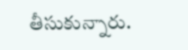తీసుకున్నారు.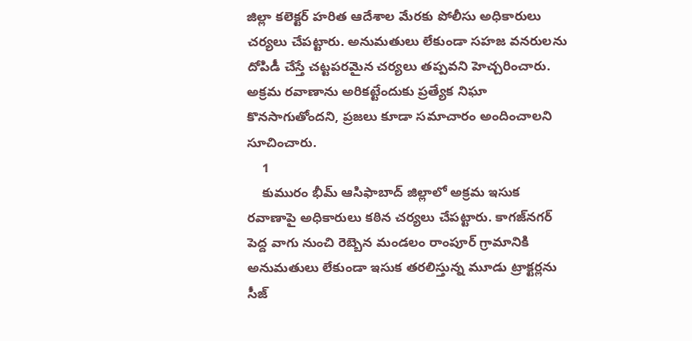జిల్లా కలెక్టర్ హరిత ఆదేశాల మేరకు పోలీసు అధికారులు చర్యలు చేపట్టారు. అనుమతులు లేకుండా సహజ వనరులను దోపిడీ చేస్తే చట్టపరమైన చర్యలు తప్పవని హెచ్చరించారు. అక్రమ రవాణాను అరికట్టేందుకు ప్రత్యేక నిఘా కొనసాగుతోందని, ప్రజలు కూడా సమాచారం అందించాలని సూచించారు.
    1
    కుమురం భీమ్ ఆసిఫాబాద్ జిల్లాలో అక్రమ ఇసుక రవాణాపై అధికారులు కఠిన చర్యలు చేపట్టారు. కాగజ్‌నగర్ పెద్ద వాగు నుంచి రెబ్బెన మండలం రాంపూర్ గ్రామానికి అనుమతులు లేకుండా ఇసుక తరలిస్తున్న మూడు ట్రాక్టర్లను సీజ్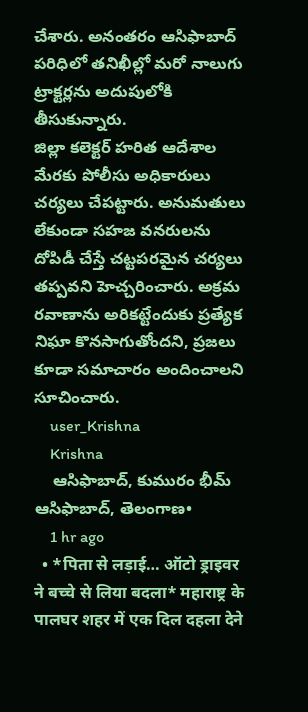చేశారు. అనంతరం ఆసిఫాబాద్ పరిధిలో తనిఖీల్లో మరో నాలుగు ట్రాక్టర్లను అదుపులోకి తీసుకున్నారు.
జిల్లా కలెక్టర్ హరిత ఆదేశాల మేరకు పోలీసు అధికారులు చర్యలు చేపట్టారు. అనుమతులు లేకుండా సహజ వనరులను దోపిడీ చేస్తే చట్టపరమైన చర్యలు తప్పవని హెచ్చరించారు. అక్రమ రవాణాను అరికట్టేందుకు ప్రత్యేక నిఘా కొనసాగుతోందని, ప్రజలు కూడా సమాచారం అందించాలని సూచించారు.
    user_Krishna
    Krishna
    ఆసిఫాబాద్, కుమురం భీమ్ ఆసిఫాబాద్, తెలంగాణ•
    1 hr ago
  • *पिता से लड़ाई… ऑटो ड्राइवर ने बच्चे से लिया बदला* महाराष्ट्र के पालघर शहर में एक दिल दहला देने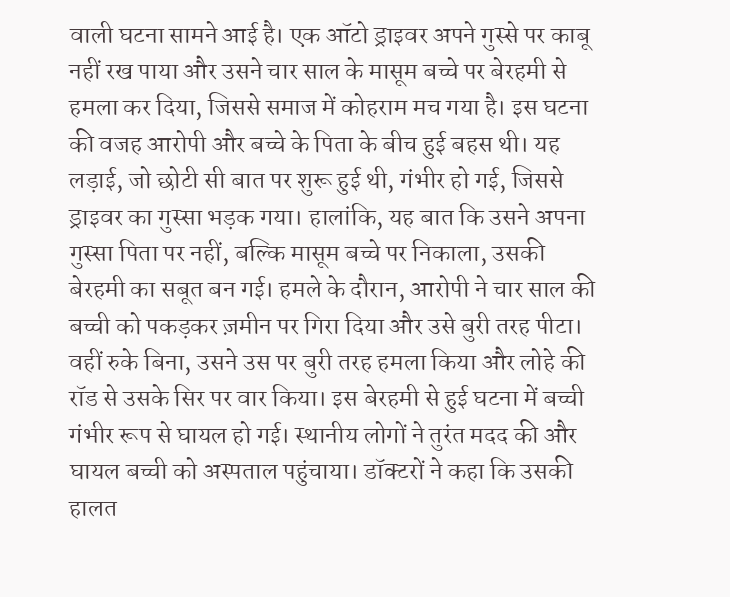वाली घटना सामने आई है। एक ऑटो ड्राइवर अपने गुस्से पर काबू नहीं रख पाया और उसने चार साल के मासूम बच्चे पर बेरहमी से हमला कर दिया, जिससे समाज में कोहराम मच गया है। इस घटना की वजह आरोपी और बच्चे के पिता के बीच हुई बहस थी। यह लड़ाई, जो छोटी सी बात पर शुरू हुई थी, गंभीर हो गई, जिससे ड्राइवर का गुस्सा भड़क गया। हालांकि, यह बात कि उसने अपना गुस्सा पिता पर नहीं, बल्कि मासूम बच्चे पर निकाला, उसकी बेरहमी का सबूत बन गई। हमले के दौरान, आरोपी ने चार साल की बच्ची को पकड़कर ज़मीन पर गिरा दिया और उसे बुरी तरह पीटा। वहीं रुके बिना, उसने उस पर बुरी तरह हमला किया और लोहे की रॉड से उसके सिर पर वार किया। इस बेरहमी से हुई घटना में बच्ची गंभीर रूप से घायल हो गई। स्थानीय लोगों ने तुरंत मदद की और घायल बच्ची को अस्पताल पहुंचाया। डॉक्टरों ने कहा कि उसकी हालत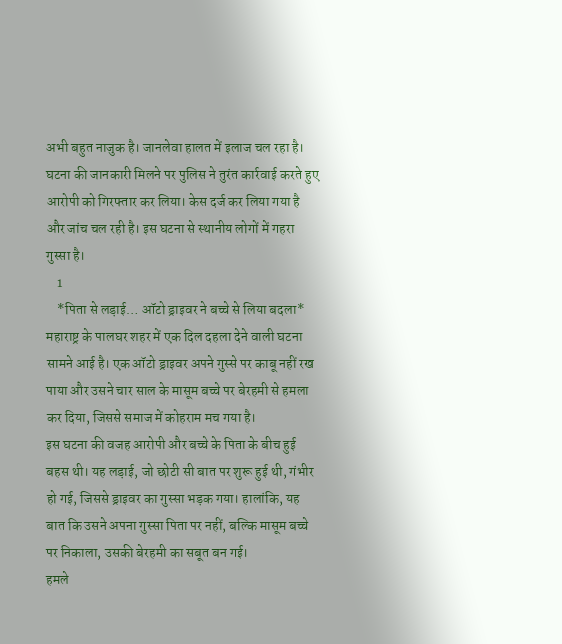अभी बहुत नाजुक है। जानलेवा हालत में इलाज चल रहा है। घटना की जानकारी मिलने पर पुलिस ने तुरंत कार्रवाई करते हुए आरोपी को गिरफ्तार कर लिया। केस दर्ज कर लिया गया है और जांच चल रही है। इस घटना से स्थानीय लोगों में गहरा गुस्सा है।
    1
    *पिता से लड़ाई… ऑटो ड्राइवर ने बच्चे से लिया बदला*
महाराष्ट्र के पालघर शहर में एक दिल दहला देने वाली घटना सामने आई है। एक ऑटो ड्राइवर अपने गुस्से पर काबू नहीं रख पाया और उसने चार साल के मासूम बच्चे पर बेरहमी से हमला कर दिया, जिससे समाज में कोहराम मच गया है।
इस घटना की वजह आरोपी और बच्चे के पिता के बीच हुई बहस थी। यह लड़ाई, जो छोटी सी बात पर शुरू हुई थी, गंभीर हो गई, जिससे ड्राइवर का गुस्सा भड़क गया। हालांकि, यह बात कि उसने अपना गुस्सा पिता पर नहीं, बल्कि मासूम बच्चे पर निकाला, उसकी बेरहमी का सबूत बन गई।
हमले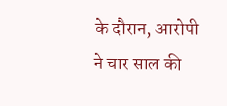के दौरान, आरोपी ने चार साल की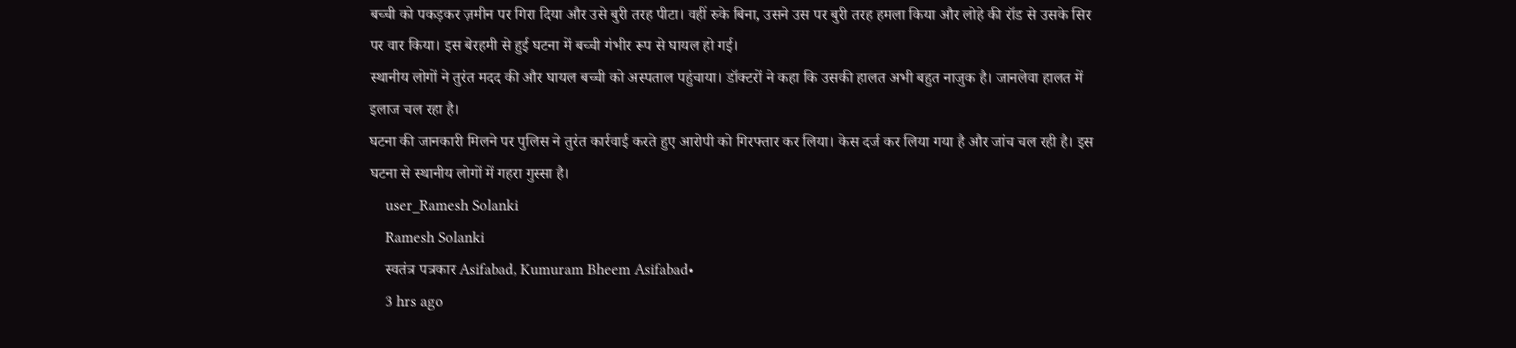बच्ची को पकड़कर ज़मीन पर गिरा दिया और उसे बुरी तरह पीटा। वहीं रुके बिना, उसने उस पर बुरी तरह हमला किया और लोहे की रॉड से उसके सिर पर वार किया। इस बेरहमी से हुई घटना में बच्ची गंभीर रूप से घायल हो गई।
स्थानीय लोगों ने तुरंत मदद की और घायल बच्ची को अस्पताल पहुंचाया। डॉक्टरों ने कहा कि उसकी हालत अभी बहुत नाजुक है। जानलेवा हालत में इलाज चल रहा है।
घटना की जानकारी मिलने पर पुलिस ने तुरंत कार्रवाई करते हुए आरोपी को गिरफ्तार कर लिया। केस दर्ज कर लिया गया है और जांच चल रही है। इस घटना से स्थानीय लोगों में गहरा गुस्सा है।
    user_Ramesh Solanki
    Ramesh Solanki
    स्वतंत्र पत्रकार Asifabad, Kumuram Bheem Asifabad•
    3 hrs ago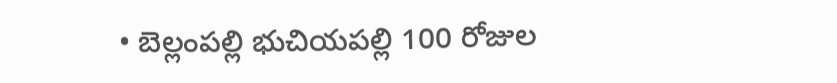• బెల్లంపల్లి భుచియపల్లి 100 రోజుల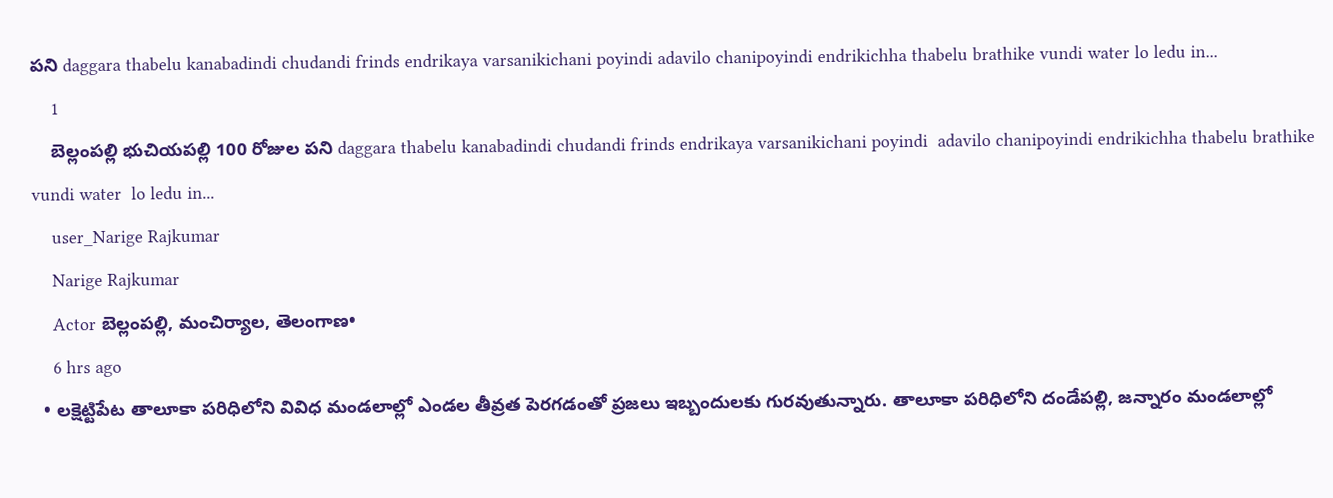పని daggara thabelu kanabadindi chudandi frinds endrikaya varsanikichani poyindi adavilo chanipoyindi endrikichha thabelu brathike vundi water lo ledu in...
    1
    బెల్లంపల్లి భుచియపల్లి 100 రోజుల పని daggara thabelu kanabadindi chudandi frinds endrikaya varsanikichani poyindi  adavilo chanipoyindi endrikichha thabelu brathike vundi water  lo ledu in...
    user_Narige Rajkumar
    Narige Rajkumar
    Actor బెల్లంపల్లి, మంచిర్యాల, తెలంగాణ•
    6 hrs ago
  • లక్షెట్టిపేట తాలూకా పరిధిలోని వివిధ మండలాల్లో ఎండల తీవ్రత పెరగడంతో ప్రజలు ఇబ్బందులకు గురవుతున్నారు. తాలూకా పరిధిలోని దండేపల్లి, జన్నారం మండలాల్లో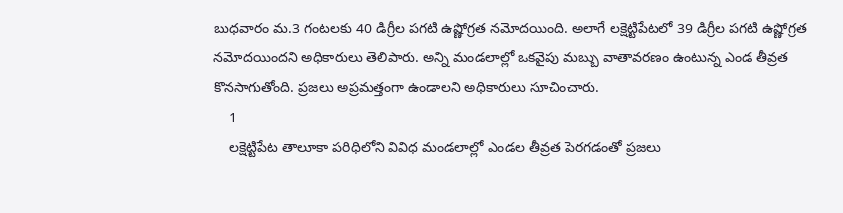బుధవారం మ.3 గంటలకు 40 డిగ్రీల పగటి ఉష్ణోగ్రత నమోదయింది. అలాగే లక్షెట్టిపేటలో 39 డిగ్రీల పగటి ఉష్ణోగ్రత నమోదయిందని అధికారులు తెలిపారు. అన్ని మండలాల్లో ఒకవైపు మబ్బు వాతావరణం ఉంటున్న ఎండ తీవ్రత కొనసాగుతోంది. ప్రజలు అప్రమత్తంగా ఉండాలని అధికారులు సూచించారు.
    1
    లక్షెట్టిపేట తాలూకా పరిధిలోని వివిధ మండలాల్లో ఎండల తీవ్రత పెరగడంతో ప్రజలు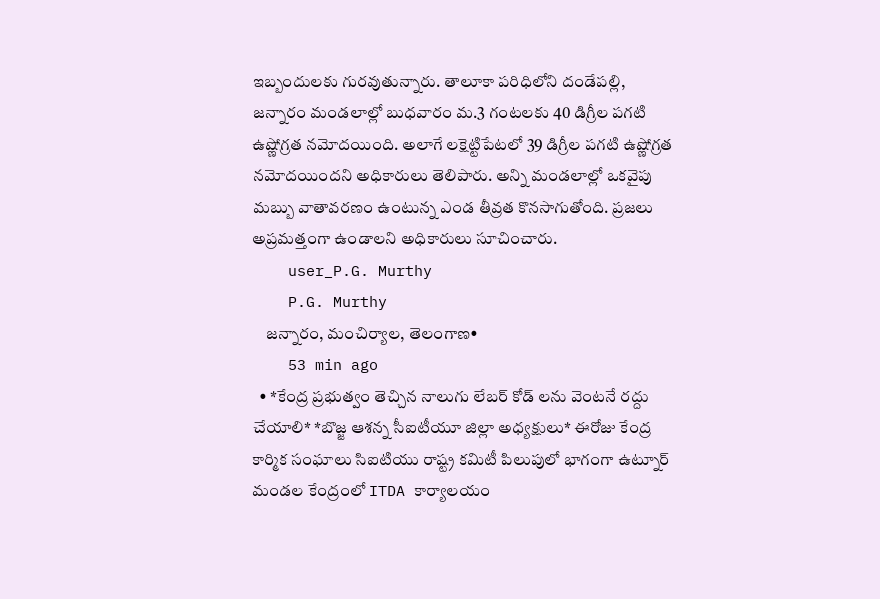ఇబ్బందులకు గురవుతున్నారు. తాలూకా పరిధిలోని దండేపల్లి, జన్నారం మండలాల్లో బుధవారం మ.3 గంటలకు 40 డిగ్రీల పగటి ఉష్ణోగ్రత నమోదయింది. అలాగే లక్షెట్టిపేటలో 39 డిగ్రీల పగటి ఉష్ణోగ్రత నమోదయిందని అధికారులు తెలిపారు. అన్ని మండలాల్లో ఒకవైపు మబ్బు వాతావరణం ఉంటున్న ఎండ తీవ్రత కొనసాగుతోంది. ప్రజలు అప్రమత్తంగా ఉండాలని అధికారులు సూచించారు.
    user_P.G. Murthy
    P.G. Murthy
    జన్నారం, మంచిర్యాల, తెలంగాణ•
    53 min ago
  • *కేంద్ర ప్రభుత్వం తెచ్చిన నాలుగు లేబర్ కోడ్ లను వెంటనే రద్దు చేయాలి* *బొజ్జ ఆశన్న సీఐటీయూ జిల్లా అధ్యక్షులు* ఈరోజు కేంద్ర కార్మిక సంఘాలు సిఐటియు రాష్ట్ర కమిటీ పిలుపులో భాగంగా ఉట్నూర్ మండల కేంద్రంలో ITDA కార్యాలయం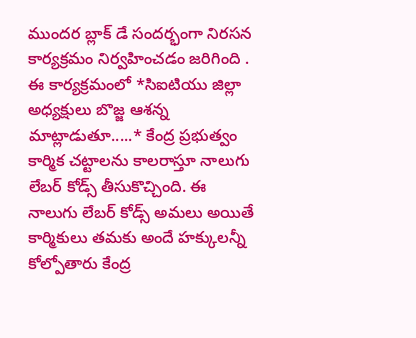ముందర బ్లాక్ డే సందర్భంగా నిరసన కార్యక్రమం నిర్వహించడం జరిగింది . ఈ కార్యక్రమంలో *సిఐటియు జిల్లా అధ్యక్షులు బొజ్జ ఆశన్న మాట్లాడుతూ.....* కేంద్ర ప్రభుత్వం కార్మిక చట్టాలను కాలరాస్తూ నాలుగు లేబర్ కోడ్స్ తీసుకొచ్చింది. ఈ నాలుగు లేబర్ కోడ్స్ అమలు అయితే కార్మికులు తమకు అందే హక్కులన్నీ కోల్పోతారు కేంద్ర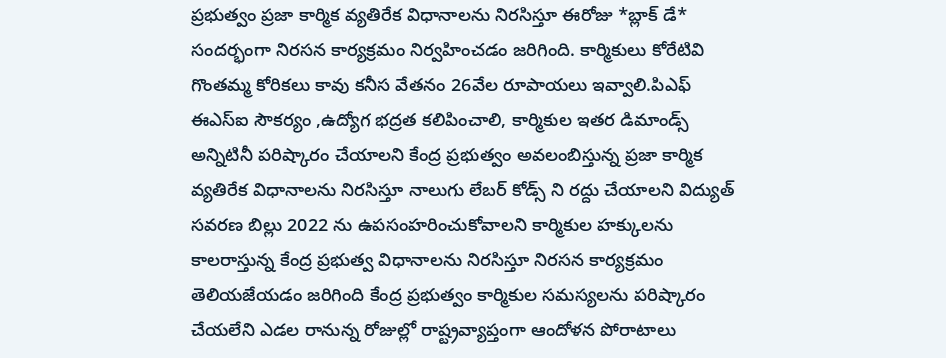ప్రభుత్వం ప్రజా కార్మిక వ్యతిరేక విధానాలను నిరసిస్తూ ఈరోజు *బ్లాక్ డే* సందర్భంగా నిరసన కార్యక్రమం నిర్వహించడం జరిగింది. కార్మికులు కోరేటివి గొంతమ్మ కోరికలు కావు కనీస వేతనం 26వేల రూపాయలు ఇవ్వాలి.పిఎఫ్ ఈఎస్ఐ సౌకర్యం ,ఉద్యోగ భద్రత కలిపించాలి, కార్మికుల ఇతర డిమాండ్స్ అన్నిటినీ పరిష్కారం చేయాలని కేంద్ర ప్రభుత్వం అవలంబిస్తున్న ప్రజా కార్మిక వ్యతిరేక విధానాలను నిరసిస్తూ నాలుగు లేబర్ కోడ్స్ ని రద్దు చేయాలని విద్యుత్ సవరణ బిల్లు 2022 ను ఉపసంహరించుకోవాలని కార్మికుల హక్కులను కాలరాస్తున్న కేంద్ర ప్రభుత్వ విధానాలను నిరసిస్తూ నిరసన కార్యక్రమం తెలియజేయడం జరిగింది కేంద్ర ప్రభుత్వం కార్మికుల సమస్యలను పరిష్కారం చేయలేని ఎడల రానున్న రోజుల్లో రాష్ట్రవ్యాప్తంగా ఆందోళన పోరాటాలు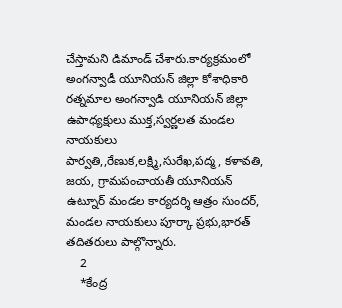చేస్తామని డిమాండ్ చేశారు.కార్యక్రమంలో అంగన్వాడీ యూనియన్ జిల్లా కోశాధికారి రత్నమాల అంగన్వాడి యూనియన్ జిల్లా ఉపాధ్యక్షులు ముక్త,స్వర్ణలత మండల నాయకులు పార్వతి,,రేణుక,లక్ష్మి,సురేఖ,పద్మ, కళావతి, జయ, గ్రామపంచాయతీ యూనియన్ ఉట్నూర్ మండల కార్యదర్శి ఆత్రం సుందర్, మండల నాయకులు పూర్కా ప్రభు,భారత్ తదితరులు పాల్గొన్నారు.
    2
    *కేంద్ర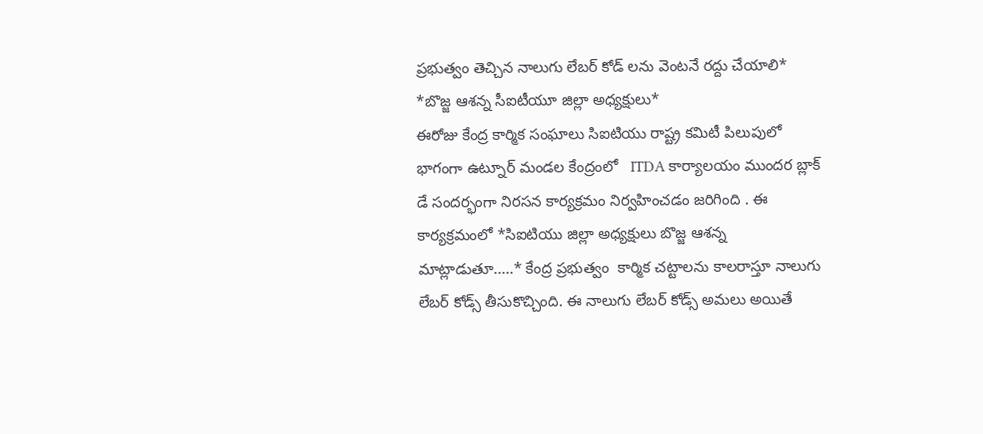ప్రభుత్వం తెచ్చిన నాలుగు లేబర్ కోడ్ లను వెంటనే రద్దు చేయాలి*
*బొజ్జ ఆశన్న సీఐటీయూ జిల్లా అధ్యక్షులు*
ఈరోజు కేంద్ర కార్మిక సంఘాలు సిఐటియు రాష్ట్ర కమిటీ పిలుపులో భాగంగా ఉట్నూర్ మండల కేంద్రంలో   ITDA కార్యాలయం ముందర బ్లాక్ డే సందర్భంగా నిరసన కార్యక్రమం నిర్వహించడం జరిగింది . ఈ కార్యక్రమంలో *సిఐటియు జిల్లా అధ్యక్షులు బొజ్జ ఆశన్న మాట్లాడుతూ.....* కేంద్ర ప్రభుత్వం  కార్మిక చట్టాలను కాలరాస్తూ నాలుగు లేబర్ కోడ్స్ తీసుకొచ్చింది. ఈ నాలుగు లేబర్ కోడ్స్ అమలు అయితే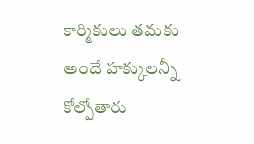కార్మికులు తమకు అందే హక్కులన్నీ కోల్పోతారు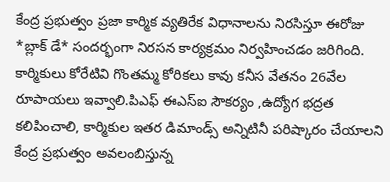కేంద్ర ప్రభుత్వం ప్రజా కార్మిక వ్యతిరేక విధానాలను నిరసిస్తూ ఈరోజు *బ్లాక్ డే* సందర్భంగా నిరసన కార్యక్రమం నిర్వహించడం జరిగింది. కార్మికులు కోరేటివి గొంతమ్మ కోరికలు కావు కనీస వేతనం 26వేల రూపాయలు ఇవ్వాలి.పిఎఫ్ ఈఎస్ఐ సౌకర్యం ,ఉద్యోగ భద్రత కలిపించాలి, కార్మికుల ఇతర డిమాండ్స్ అన్నిటినీ పరిష్కారం చేయాలని కేంద్ర ప్రభుత్వం అవలంబిస్తున్న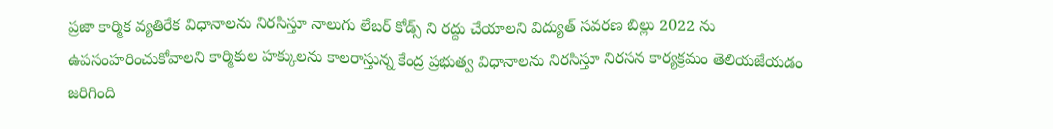ప్రజా కార్మిక వ్యతిరేక విధానాలను నిరసిస్తూ నాలుగు లేబర్ కోడ్స్ ని రద్దు చేయాలని విద్యుత్ సవరణ బిల్లు 2022 ను ఉపసంహరించుకోవాలని కార్మికుల హక్కులను కాలరాస్తున్న కేంద్ర ప్రభుత్వ విధానాలను నిరసిస్తూ నిరసన కార్యక్రమం తెలియజేయడం జరిగింది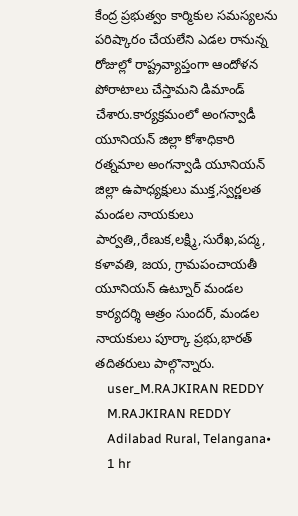కేంద్ర ప్రభుత్వం కార్మికుల సమస్యలను పరిష్కారం చేయలేని ఎడల రానున్న రోజుల్లో రాష్ట్రవ్యాప్తంగా ఆందోళన పోరాటాలు చేస్తామని డిమాండ్ చేశారు.కార్యక్రమంలో అంగన్వాడీ యూనియన్ జిల్లా కోశాధికారి రత్నమాల అంగన్వాడి యూనియన్ జిల్లా ఉపాధ్యక్షులు ముక్త,స్వర్ణలత మండల నాయకులు పార్వతి,,రేణుక,లక్ష్మి,సురేఖ,పద్మ, కళావతి, జయ, గ్రామపంచాయతీ యూనియన్ ఉట్నూర్ మండల కార్యదర్శి ఆత్రం సుందర్, మండల నాయకులు పూర్కా ప్రభు,భారత్ తదితరులు పాల్గొన్నారు.
    user_M.RAJKIRAN REDDY
    M.RAJKIRAN REDDY
    Adilabad Rural, Telangana•
    1 hr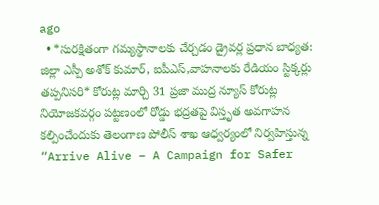ago
  • *సురక్షితంగా గమ్యస్థానాలకు చేర్చడం డ్రైవర్ల ప్రధాన బాధ్యత: జిల్లా ఎస్పీ అశోక్ కుమార్, ఐపీఎస్,వాహనాలకు రేడియం స్టిక్కర్లు తప్పనిసరి* కోరుట్ల మార్చి 31 ప్రజా ముద్ర న్యూస్ కోరుట్ల నియోజకవర్గం పట్టణంలో రోడ్డు భద్రతపై విస్తృత అవగాహన కల్పించేందుకు తెలంగాణ పోలీస్ శాఖ ఆధ్వర్యంలో నిర్వహిస్తున్న “Arrive Alive – A Campaign for Safer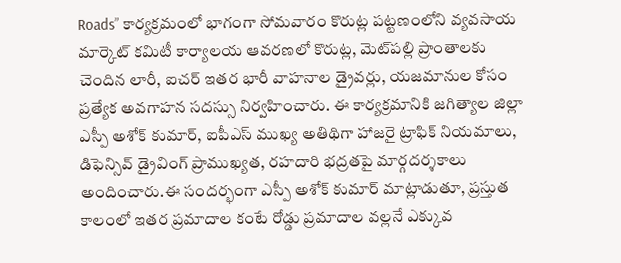Roads” కార్యక్రమంలో భాగంగా సోమవారం కొరుట్ల పట్టణంలోని వ్యవసాయ మార్కెట్ కమిటీ కార్యాలయ ఆవరణలో కొరుట్ల, మెట్‌పల్లి ప్రాంతాలకు చెందిన లారీ, ఐచర్ ఇతర భారీ వాహనాల డ్రైవర్లు, యజమానుల కోసం ప్రత్యేక అవగాహన సదస్సు నిర్వహించారు. ఈ కార్యక్రమానికి జగిత్యాల జిల్లా ఎస్పీ అశోక్ కుమార్, ఐపీఎస్ ముఖ్య అతిథిగా హాజరై ట్రాఫిక్ నియమాలు, డిఫెన్సివ్ డ్రైవింగ్ ప్రాముఖ్యత, రహదారి భద్రతపై మార్గదర్శకాలు అందించారు.ఈ సందర్భంగా ఎస్పీ అశోక్ కుమార్ మాట్లాడుతూ, ప్రస్తుత కాలంలో ఇతర ప్రమాదాల కంటే రోడ్డు ప్రమాదాల వల్లనే ఎక్కువ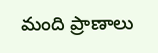మంది ప్రాణాలు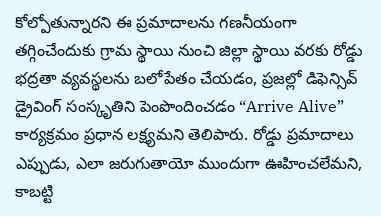కోల్పోతున్నారని ఈ ప్రమాదాలను గణనీయంగా తగ్గించేందుకు గ్రామ స్థాయి నుంచి జిల్లా స్థాయి వరకు రోడ్డు భద్రతా వ్యవస్థలను బలోపేతం చేయడం, ప్రజల్లో డిఫెన్సివ్ డ్రైవింగ్ సంస్కృతిని పెంపొందించడం “Arrive Alive” కార్యక్రమం ప్రధాన లక్ష్యమని తెలిపారు. రోడ్డు ప్రమాదాలు ఎప్పుడు, ఎలా జరుగుతాయో ముందుగా ఊహించలేమని, కాబట్టి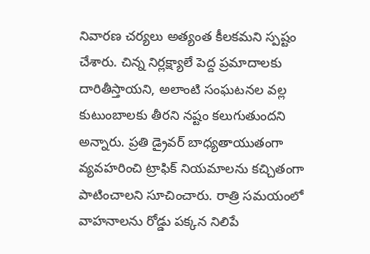నివారణ చర్యలు అత్యంత కీలకమని స్పష్టం చేశారు. చిన్న నిర్లక్ష్యాలే పెద్ద ప్రమాదాలకు దారితీస్తాయని, అలాంటి సంఘటనల వల్ల కుటుంబాలకు తీరని నష్టం కలుగుతుందని అన్నారు. ప్రతి డ్రైవర్ బాధ్యతాయుతంగా వ్యవహరించి ట్రాఫిక్ నియమాలను కచ్చితంగా పాటించాలని సూచించారు. రాత్రి సమయంలో వాహనాలను రోడ్డు పక్కన నిలిపే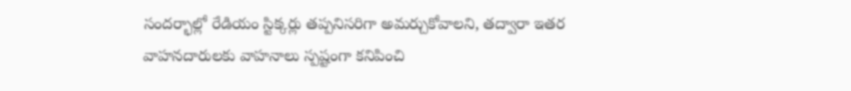సందర్భాల్లో రేడియం స్టిక్కర్లు తప్పనిసరిగా అమర్చుకోవాలని, తద్వారా ఇతర వాహనదారులకు వాహనాలు స్పష్టంగా కనిపించి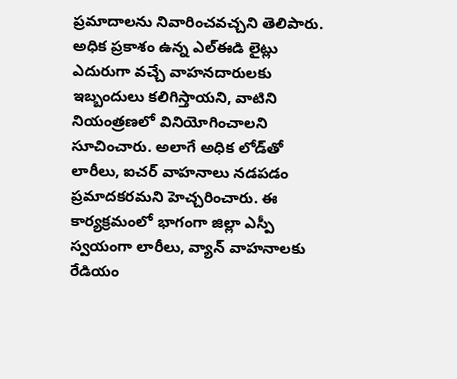ప్రమాదాలను నివారించవచ్చని తెలిపారు. అధిక ప్రకాశం ఉన్న ఎల్ఈడి లైట్లు ఎదురుగా వచ్చే వాహనదారులకు ఇబ్బందులు కలిగిస్తాయని, వాటిని నియంత్రణలో వినియోగించాలని సూచించారు. అలాగే అధిక లోడ్‌తో లారీలు, ఐచర్ వాహనాలు నడపడం ప్రమాదకరమని హెచ్చరించారు. ఈ కార్యక్రమంలో భాగంగా జిల్లా ఎస్పీ స్వయంగా లారీలు, వ్యాన్ వాహనాలకు రేడియం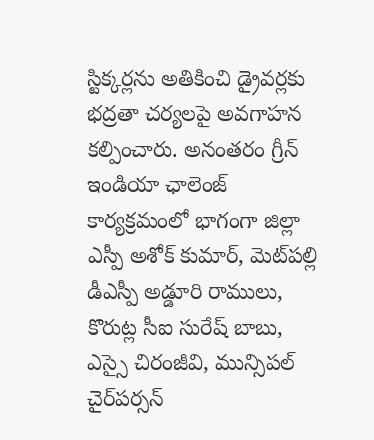స్టిక్కర్లను అతికించి డ్రైవర్లకు భద్రతా చర్యలపై అవగాహన కల్పించారు. అనంతరం గ్రీన్ ఇండియా ఛాలెంజ్ కార్యక్రమంలో భాగంగా జిల్లా ఎస్పీ అశోక్ కుమార్, మెట్‌పల్లి డీఎస్పీ అడ్డూరి రాములు, కొరుట్ల సీఐ సురేష్ బాబు, ఎస్సై చిరంజీవి, మున్సిపల్ చైర్‌పర్సన్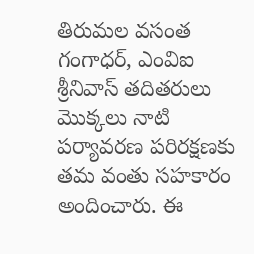తిరుమల వసంత గంగాధర్, ఎంవిఐ శ్రీనివాస్ తదితరులు మొక్కలు నాటి పర్యావరణ పరిరక్షణకు తమ వంతు సహకారం అందించారు. ఈ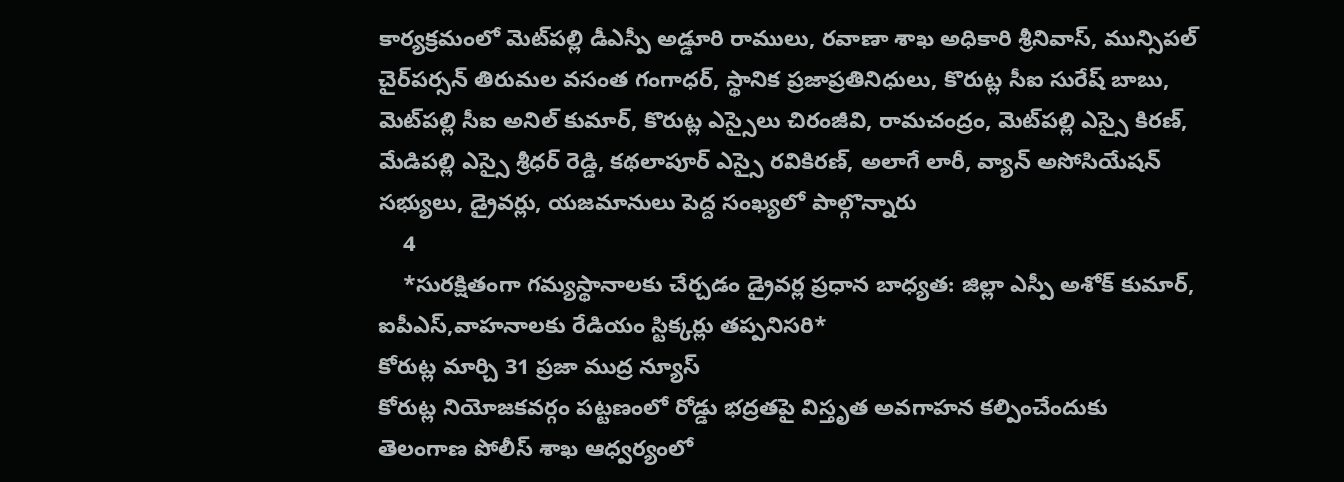కార్యక్రమంలో మెట్‌పల్లి డీఎస్పీ అడ్డూరి రాములు, రవాణా శాఖ అధికారి శ్రీనివాస్, మున్సిపల్ చైర్‌పర్సన్ తిరుమల వసంత గంగాధర్, స్థానిక ప్రజాప్రతినిధులు, కొరుట్ల సీఐ సురేష్ బాబు, మెట్‌పల్లి సీఐ అనిల్ కుమార్, కొరుట్ల ఎస్సైలు చిరంజీవి, రామచంద్రం, మెట్‌పల్లి ఎస్సై కిరణ్, మేడిపల్లి ఎస్సై శ్రీధర్ రెడ్డి, కథలాపూర్ ఎస్సై రవికిరణ్, అలాగే లారీ, వ్యాన్ అసోసియేషన్ సభ్యులు, డ్రైవర్లు, యజమానులు పెద్ద సంఖ్యలో పాల్గొన్నారు
    4
    *సురక్షితంగా గమ్యస్థానాలకు చేర్చడం డ్రైవర్ల ప్రధాన బాధ్యత: జిల్లా ఎస్పీ అశోక్ కుమార్, ఐపీఎస్,వాహనాలకు రేడియం స్టిక్కర్లు తప్పనిసరి*
కోరుట్ల మార్చి 31 ప్రజా ముద్ర న్యూస్
కోరుట్ల నియోజకవర్గం పట్టణంలో రోడ్డు భద్రతపై విస్తృత అవగాహన కల్పించేందుకు తెలంగాణ పోలీస్ శాఖ ఆధ్వర్యంలో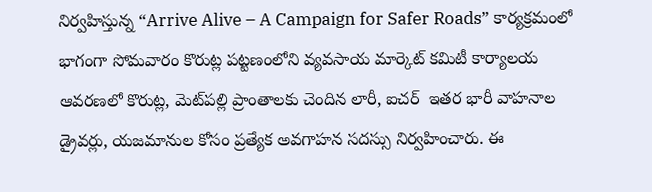నిర్వహిస్తున్న “Arrive Alive – A Campaign for Safer Roads” కార్యక్రమంలో భాగంగా సోమవారం కొరుట్ల పట్టణంలోని వ్యవసాయ మార్కెట్ కమిటీ కార్యాలయ ఆవరణలో కొరుట్ల, మెట్‌పల్లి ప్రాంతాలకు చెందిన లారీ, ఐచర్  ఇతర భారీ వాహనాల డ్రైవర్లు, యజమానుల కోసం ప్రత్యేక అవగాహన సదస్సు నిర్వహించారు. ఈ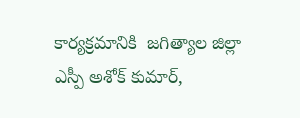కార్యక్రమానికి  జగిత్యాల జిల్లా ఎస్పీ అశోక్ కుమార్,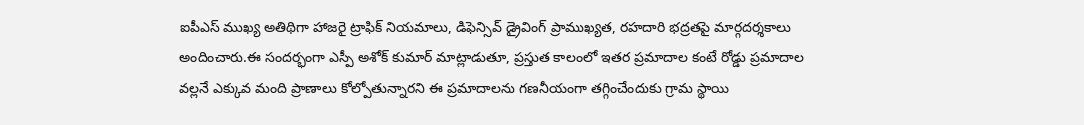ఐపీఎస్ ముఖ్య అతిథిగా హాజరై ట్రాఫిక్ నియమాలు, డిఫెన్సివ్ డ్రైవింగ్ ప్రాముఖ్యత, రహదారి భద్రతపై మార్గదర్శకాలు అందించారు.ఈ సందర్భంగా ఎస్పీ అశోక్ కుమార్ మాట్లాడుతూ, ప్రస్తుత కాలంలో ఇతర ప్రమాదాల కంటే రోడ్డు ప్రమాదాల వల్లనే ఎక్కువ మంది ప్రాణాలు కోల్పోతున్నారని ఈ ప్రమాదాలను గణనీయంగా తగ్గించేందుకు గ్రామ స్థాయి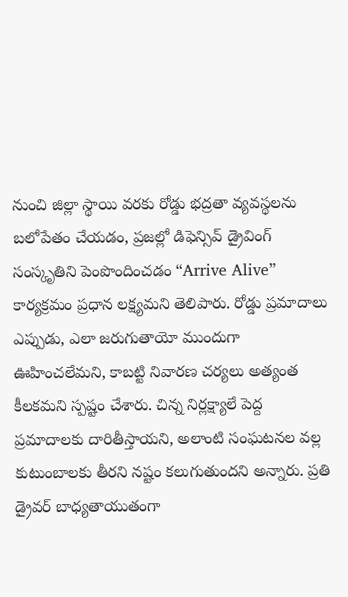నుంచి జిల్లా స్థాయి వరకు రోడ్డు భద్రతా వ్యవస్థలను బలోపేతం చేయడం, ప్రజల్లో డిఫెన్సివ్ డ్రైవింగ్ సంస్కృతిని పెంపొందించడం “Arrive Alive” కార్యక్రమం ప్రధాన లక్ష్యమని తెలిపారు. రోడ్డు ప్రమాదాలు ఎప్పుడు, ఎలా జరుగుతాయో ముందుగా ఊహించలేమని, కాబట్టి నివారణ చర్యలు అత్యంత కీలకమని స్పష్టం చేశారు. చిన్న నిర్లక్ష్యాలే పెద్ద ప్రమాదాలకు దారితీస్తాయని, అలాంటి సంఘటనల వల్ల కుటుంబాలకు తీరని నష్టం కలుగుతుందని అన్నారు. ప్రతి డ్రైవర్ బాధ్యతాయుతంగా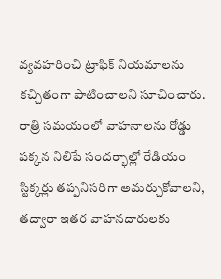వ్యవహరించి ట్రాఫిక్ నియమాలను కచ్చితంగా పాటించాలని సూచించారు. రాత్రి సమయంలో వాహనాలను రోడ్డు పక్కన నిలిపే సందర్భాల్లో రేడియం స్టిక్కర్లు తప్పనిసరిగా అమర్చుకోవాలని, తద్వారా ఇతర వాహనదారులకు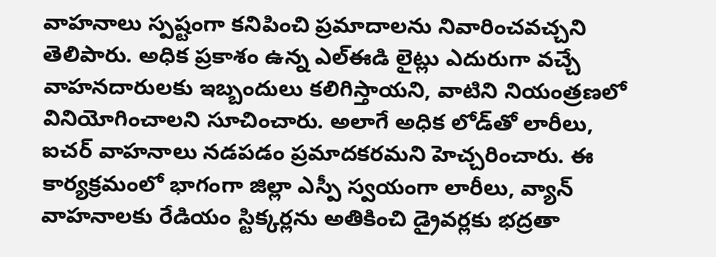వాహనాలు స్పష్టంగా కనిపించి ప్రమాదాలను నివారించవచ్చని తెలిపారు. అధిక ప్రకాశం ఉన్న ఎల్ఈడి లైట్లు ఎదురుగా వచ్చే వాహనదారులకు ఇబ్బందులు కలిగిస్తాయని, వాటిని నియంత్రణలో వినియోగించాలని సూచించారు. అలాగే అధిక లోడ్‌తో లారీలు, ఐచర్ వాహనాలు నడపడం ప్రమాదకరమని హెచ్చరించారు. ఈ కార్యక్రమంలో భాగంగా జిల్లా ఎస్పీ స్వయంగా లారీలు, వ్యాన్ వాహనాలకు రేడియం స్టిక్కర్లను అతికించి డ్రైవర్లకు భద్రతా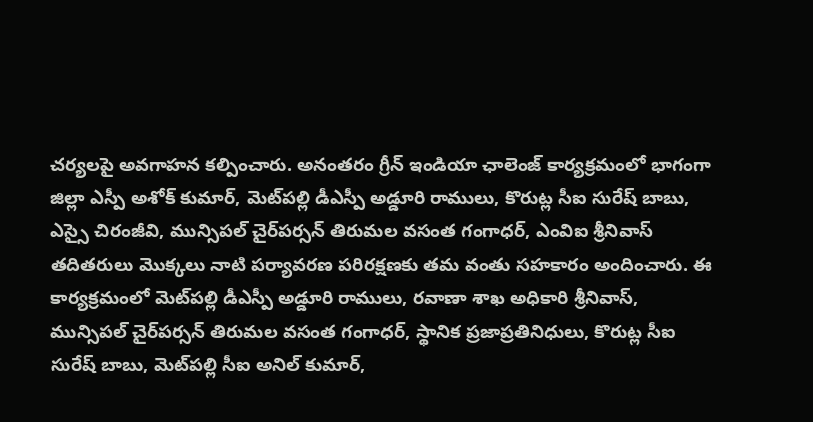చర్యలపై అవగాహన కల్పించారు. అనంతరం గ్రీన్ ఇండియా ఛాలెంజ్ కార్యక్రమంలో భాగంగా జిల్లా ఎస్పీ అశోక్ కుమార్, మెట్‌పల్లి డీఎస్పీ అడ్డూరి రాములు, కొరుట్ల సీఐ సురేష్ బాబు, ఎస్సై చిరంజీవి, మున్సిపల్ చైర్‌పర్సన్ తిరుమల వసంత గంగాధర్, ఎంవిఐ శ్రీనివాస్ తదితరులు మొక్కలు నాటి పర్యావరణ పరిరక్షణకు తమ వంతు సహకారం అందించారు. ఈ కార్యక్రమంలో మెట్‌పల్లి డీఎస్పీ అడ్డూరి రాములు, రవాణా శాఖ అధికారి శ్రీనివాస్, మున్సిపల్ చైర్‌పర్సన్ తిరుమల వసంత గంగాధర్, స్థానిక ప్రజాప్రతినిధులు, కొరుట్ల సీఐ సురేష్ బాబు, మెట్‌పల్లి సీఐ అనిల్ కుమార్,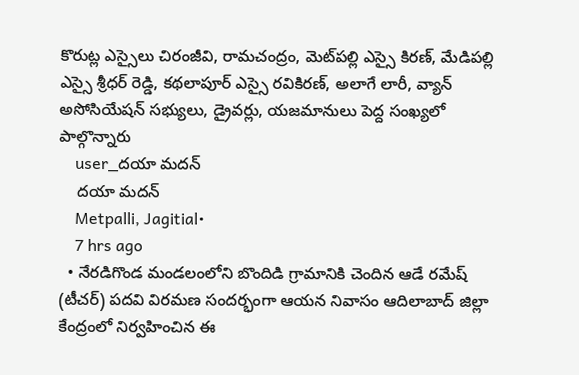కొరుట్ల ఎస్సైలు చిరంజీవి, రామచంద్రం, మెట్‌పల్లి ఎస్సై కిరణ్, మేడిపల్లి ఎస్సై శ్రీధర్ రెడ్డి, కథలాపూర్ ఎస్సై రవికిరణ్, అలాగే లారీ, వ్యాన్ అసోసియేషన్ సభ్యులు, డ్రైవర్లు, యజమానులు పెద్ద సంఖ్యలో పాల్గొన్నారు
    user_దయా మదన్
    దయా మదన్
    Metpalli, Jagitial•
    7 hrs ago
  • నేరడిగొండ మండలంలోని బొందిడి గ్రామానికి చెందిన ఆడే రమేష్ (టీచర్) పదవి విరమణ సందర్భంగా ఆయన నివాసం ఆదిలాబాద్ జిల్లా కేంద్రంలో నిర్వహించిన ఈ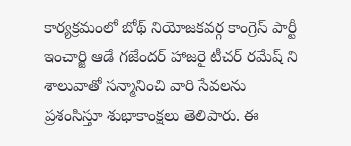కార్యక్రమంలో బోథ్ నియోజకవర్గ కాంగ్రెస్ పార్టీ ఇంచార్జి ఆడే గజేందర్ హాజరై టీచర్ రమేష్ ని శాలువాతో సన్మానించి వారి సేవలను ప్రశంసిస్తూ శుభాకాంక్షలు తెలిపారు. ఈ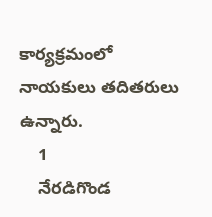కార్యక్రమంలో నాయకులు తదితరులు ఉన్నారు.
    1
    నేరడిగొండ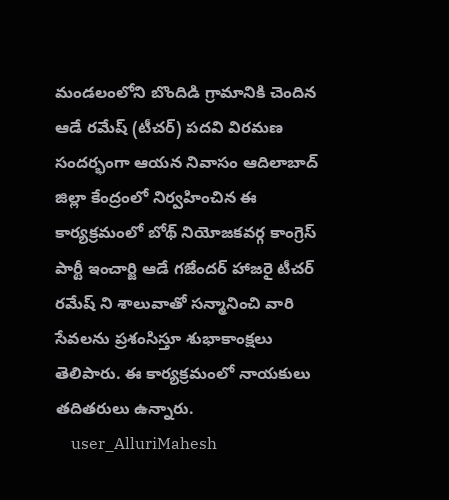మండలంలోని బొందిడి గ్రామానికి చెందిన ఆడే రమేష్ (టీచర్) పదవి విరమణ సందర్భంగా ఆయన నివాసం ఆదిలాబాద్ జిల్లా కేంద్రంలో నిర్వహించిన ఈ కార్యక్రమంలో బోథ్ నియోజకవర్గ కాంగ్రెస్ పార్టీ ఇంచార్జి ఆడే గజేందర్ హాజరై టీచర్ రమేష్ ని శాలువాతో సన్మానించి వారి సేవలను ప్రశంసిస్తూ శుభాకాంక్షలు తెలిపారు. ఈ కార్యక్రమంలో నాయకులు తదితరులు ఉన్నారు.
    user_AlluriMahesh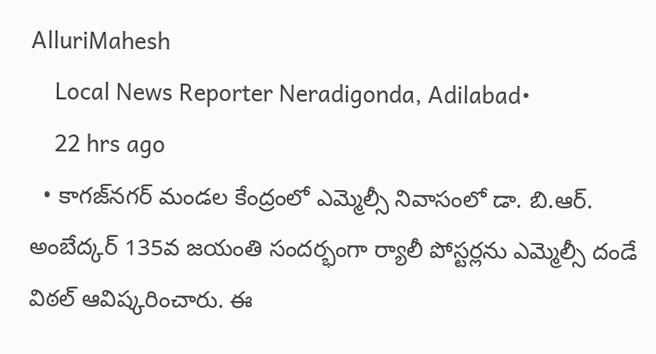AlluriMahesh
    Local News Reporter Neradigonda, Adilabad•
    22 hrs ago
  • కాగజ్‌నగర్ మండల కేంద్రంలో ఎమ్మెల్సీ నివాసంలో డా. బి.ఆర్. అంబేద్కర్ 135వ జయంతి సందర్భంగా ర్యాలీ పోస్టర్లను ఎమ్మెల్సీ దండే విఠల్ ఆవిష్కరించారు. ఈ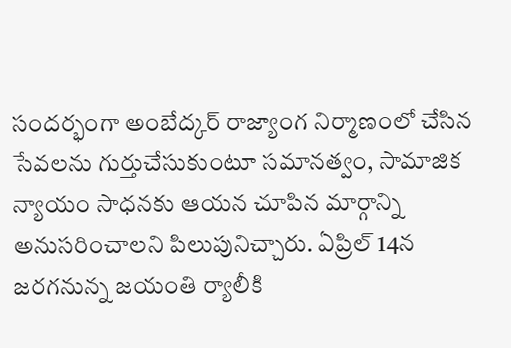సందర్భంగా అంబేద్కర్ రాజ్యాంగ నిర్మాణంలో చేసిన సేవలను గుర్తుచేసుకుంటూ సమానత్వం, సామాజిక న్యాయం సాధనకు ఆయన చూపిన మార్గాన్ని అనుసరించాలని పిలుపునిచ్చారు. ఏప్రిల్ 14న జరగనున్న జయంతి ర్యాలీకి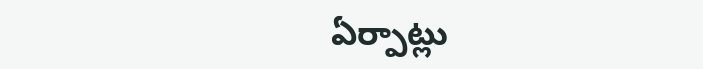ఏర్పాట్లు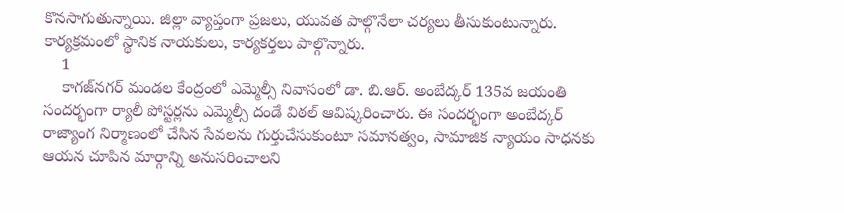కొనసాగుతున్నాయి. జిల్లా వ్యాప్తంగా ప్రజలు, యువత పాల్గొనేలా చర్యలు తీసుకుంటున్నారు. కార్యక్రమంలో స్థానిక నాయకులు, కార్యకర్తలు పాల్గొన్నారు.
    1
    కాగజ్‌నగర్ మండల కేంద్రంలో ఎమ్మెల్సీ నివాసంలో డా. బి.ఆర్. అంబేద్కర్ 135వ జయంతి సందర్భంగా ర్యాలీ పోస్టర్లను ఎమ్మెల్సీ దండే విఠల్ ఆవిష్కరించారు. ఈ సందర్భంగా అంబేద్కర్ రాజ్యాంగ నిర్మాణంలో చేసిన సేవలను గుర్తుచేసుకుంటూ సమానత్వం, సామాజిక న్యాయం సాధనకు ఆయన చూపిన మార్గాన్ని అనుసరించాలని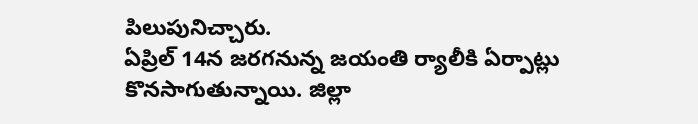పిలుపునిచ్చారు.
ఏప్రిల్ 14న జరగనున్న జయంతి ర్యాలీకి ఏర్పాట్లు కొనసాగుతున్నాయి. జిల్లా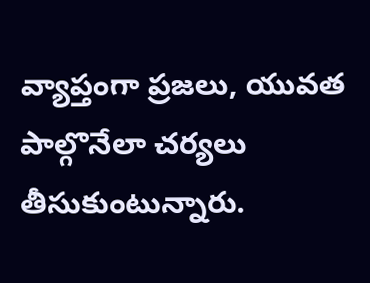వ్యాప్తంగా ప్రజలు, యువత పాల్గొనేలా చర్యలు తీసుకుంటున్నారు.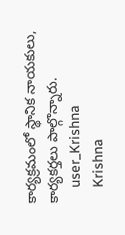కార్యక్రమంలో స్థానిక నాయకులు, కార్యకర్తలు పాల్గొన్నారు.
    user_Krishna
    Krishna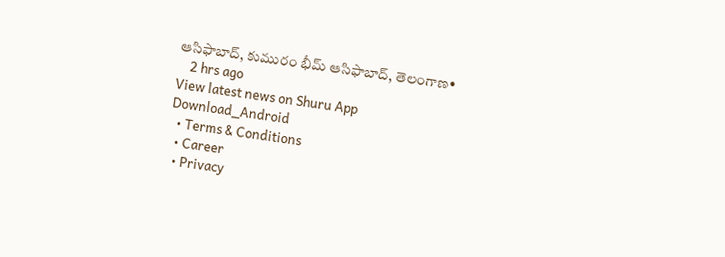ఆసిఫాబాద్, కుమురం భీమ్ ఆసిఫాబాద్, తెలంగాణ•
    2 hrs ago
View latest news on Shuru App
Download_Android
  • Terms & Conditions
  • Career
  • Privacy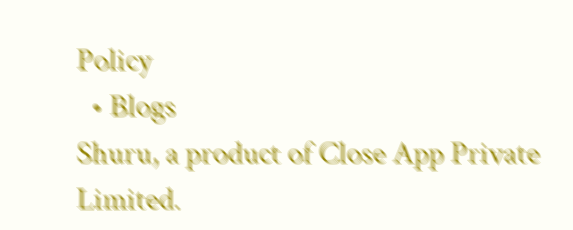Policy
  • Blogs
Shuru, a product of Close App Private Limited.